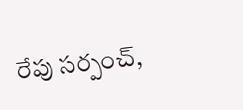రేపు సర్పంచ్‌,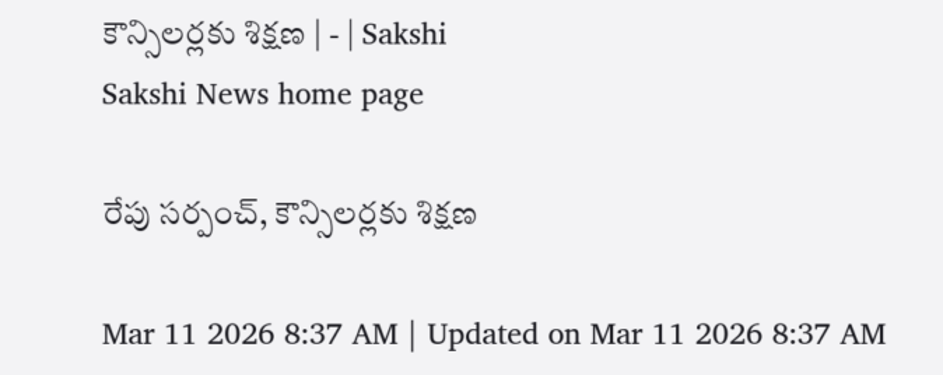కౌన్సిలర్లకు శిక్షణ | - | Sakshi
Sakshi News home page

రేపు సర్పంచ్‌, కౌన్సిలర్లకు శిక్షణ

Mar 11 2026 8:37 AM | Updated on Mar 11 2026 8:37 AM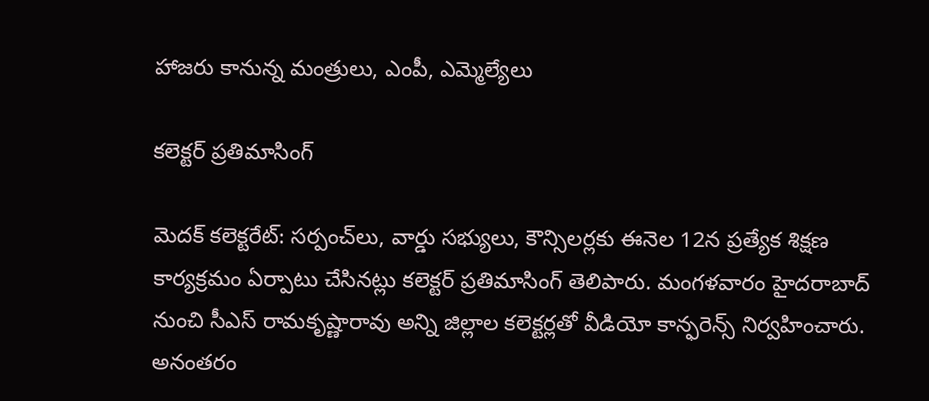హాజరు కానున్న మంత్రులు, ఎంపీ, ఎమ్మెల్యేలు

కలెక్టర్‌ ప్రతిమాసింగ్‌

మెదక్‌ కలెక్టరేట్‌: సర్పంచ్‌లు, వార్డు సభ్యులు, కౌన్సిలర్లకు ఈనెల 12న ప్రత్యేక శిక్షణ కార్యక్రమం ఏర్పాటు చేసినట్లు కలెక్టర్‌ ప్రతిమాసింగ్‌ తెలిపారు. మంగళవారం హైదరాబాద్‌ నుంచి సీఎస్‌ రామకృష్ణారావు అన్ని జిల్లాల కలెక్టర్లతో వీడియో కాన్ఫరెన్స్‌ నిర్వహించారు. అనంతరం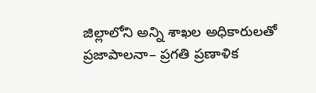జిల్లాలోని అన్ని శాఖల అధికారులతో ప్రజాపాలనా– ప్రగతి ప్రణాళిక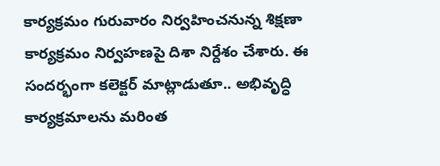కార్యక్రమం గురువారం నిర్వహించనున్న శిక్షణా కార్యక్రమం నిర్వహణపై దిశా నిర్దేశం చేశారు. ఈ సందర్భంగా కలెక్టర్‌ మాట్లాడుతూ.. అభివృద్ధి కార్యక్రమాలను మరింత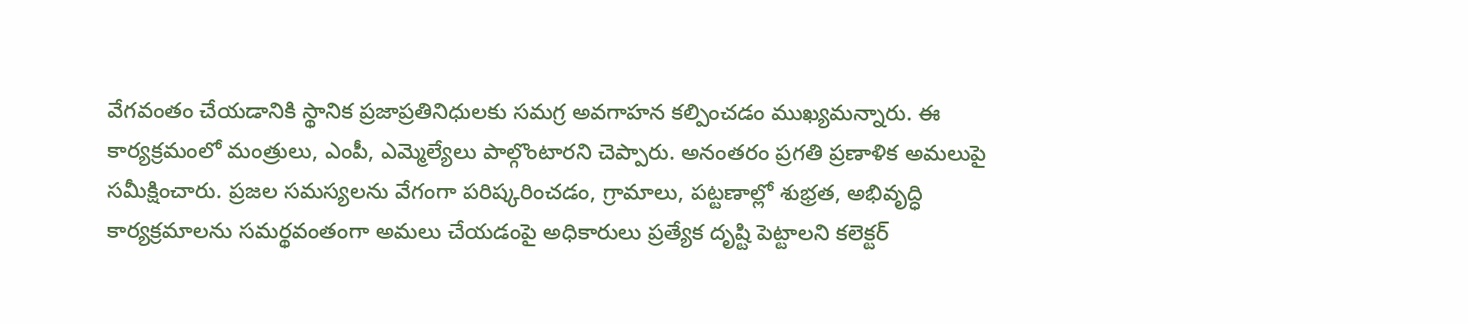వేగవంతం చేయడానికి స్థానిక ప్రజాప్రతినిధులకు సమగ్ర అవగాహన కల్పించడం ముఖ్యమన్నారు. ఈ కార్యక్రమంలో మంత్రులు, ఎంపీ, ఎమ్మెల్యేలు పాల్గొంటారని చెప్పారు. అనంతరం ప్రగతి ప్రణాళిక అమలుపై సమీక్షించారు. ప్రజల సమస్యలను వేగంగా పరిష్కరించడం, గ్రామాలు, పట్టణాల్లో శుభ్రత, అభివృద్ధి కార్యక్రమాలను సమర్థవంతంగా అమలు చేయడంపై అధికారులు ప్రత్యేక దృష్టి పెట్టాలని కలెక్టర్‌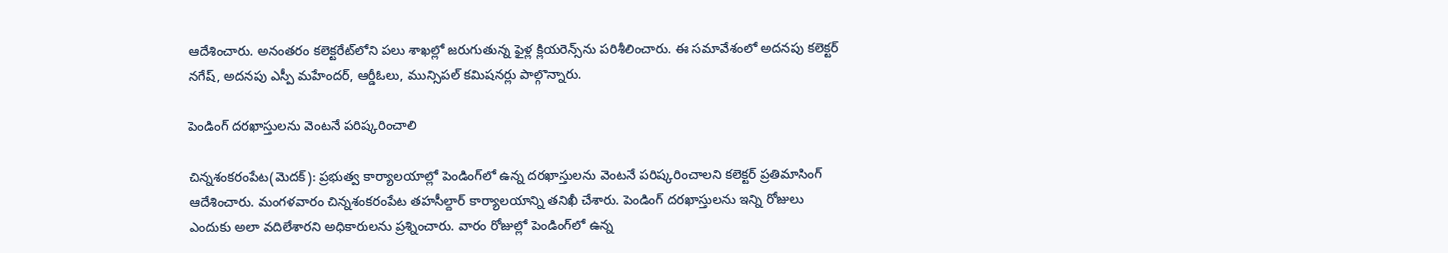ఆదేశించారు. అనంతరం కలెక్టరేట్‌లోని పలు శాఖల్లో జరుగుతున్న ఫైళ్ల క్లియరెన్స్‌ను పరిశీలించారు. ఈ సమావేశంలో అదనపు కలెక్టర్‌ నగేష్‌, అదనపు ఎస్పీ మహేందర్‌, ఆర్డీఓలు, మున్సిపల్‌ కమిషనర్లు పాల్గొన్నారు.

పెండింగ్‌ దరఖాస్తులను వెంటనే పరిష్కరించాలి

చిన్నశంకరంపేట(మెదక్‌): ప్రభుత్వ కార్యాలయాల్లో పెండింగ్‌లో ఉన్న దరఖాస్తులను వెంటనే పరిష్కరించాలని కలెక్టర్‌ ప్రతిమాసింగ్‌ ఆదేశించారు. మంగళవారం చిన్నశంకరంపేట తహసీల్దార్‌ కార్యాలయాన్ని తనిఖీ చేశారు. పెండింగ్‌ దరఖాస్తులను ఇన్ని రోజులు ఎందుకు అలా వదిలేశారని అధికారులను ప్రశ్నించారు. వారం రోజుల్లో పెండింగ్‌లో ఉన్న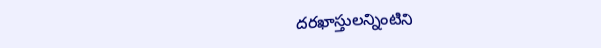దరఖాస్తులన్నింటిని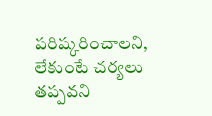పరిష్కరించాలని, లేకుంటే చర్యలు తప్పవని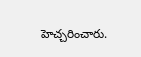హెచ్చరించారు.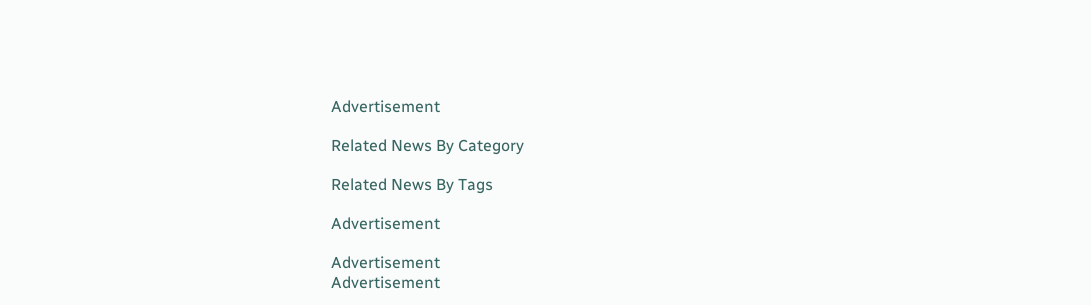Advertisement

Related News By Category

Related News By Tags

Advertisement

Advertisement
Advertisement